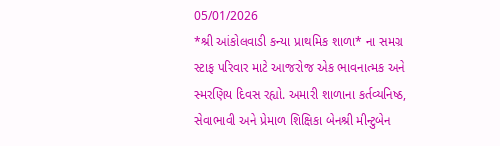05/01/2026
*શ્રી આંકોલવાડી કન્યા પ્રાથમિક શાળા* ના સમગ્ર સ્ટાફ પરિવાર માટે આજરોજ એક ભાવનાત્મક અને સ્મરણિય દિવસ રહ્યો. અમારી શાળાના કર્તવ્યનિષ્ઠ, સેવાભાવી અને પ્રેમાળ શિક્ષિકા બેનશ્રી મીન્ટુબેન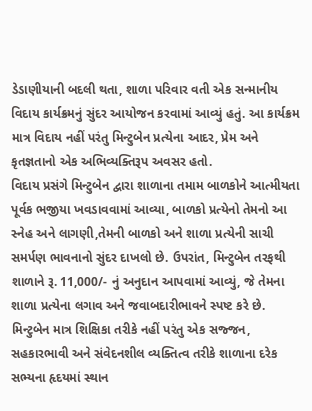ડેડાણીયાની બદલી થતા, શાળા પરિવાર વતી એક સન્માનીય વિદાય કાર્યક્રમનું સુંદર આયોજન કરવામાં આવ્યું હતું. આ કાર્યક્રમ માત્ર વિદાય નહીં પરંતુ મિન્ટુબેન પ્રત્યેના આદર, પ્રેમ અને કૃતજ્ઞતાનો એક અભિવ્યક્તિરૂપ અવસર હતો.
વિદાય પ્રસંગે મિન્ટુબેન દ્વારા શાળાના તમામ બાળકોને આત્મીયતા પૂર્વક ભજીયા ખવડાવવામાં આવ્યા, બાળકો પ્રત્યેનો તેમનો આ સ્નેહ અને લાગણી,તેમની બાળકો અને શાળા પ્રત્યેની સાચી સમર્પણ ભાવનાનો સુંદર દાખલો છે. ઉપરાંત, મિન્ટુબેન તરફથી શાળાને રૂ. 11,000/- નું અનુદાન આપવામાં આવ્યું, જે તેમના શાળા પ્રત્યેના લગાવ અને જવાબદારીભાવને સ્પષ્ટ કરે છે.
મિન્ટુબેન માત્ર શિક્ષિકા તરીકે નહીં પરંતુ એક સજ્જન, સહકારભાવી અને સંવેદનશીલ વ્યક્તિત્વ તરીકે શાળાના દરેક સભ્યના હૃદયમાં સ્થાન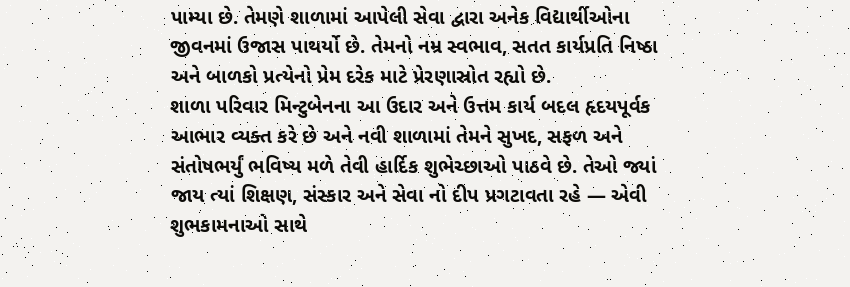પામ્યા છે. તેમણે શાળામાં આપેલી સેવા દ્વારા અનેક વિદ્યાર્થીઓના જીવનમાં ઉજાસ પાથર્યો છે. તેમનો નમ્ર સ્વભાવ, સતત કાર્યપ્રતિ નિષ્ઠા અને બાળકો પ્રત્યેનો પ્રેમ દરેક માટે પ્રેરણાસ્રોત રહ્યો છે.
શાળા પરિવાર મિન્ટુબેનના આ ઉદાર અને ઉત્તમ કાર્ય બદલ હૃદયપૂર્વક આભાર વ્યક્ત કરે છે અને નવી શાળામાં તેમને સુખદ, સફળ અને સંતોષભર્યું ભવિષ્ય મળે તેવી હાર્દિક શુભેચ્છાઓ પાઠવે છે. તેઓ જ્યાં જાય ત્યાં શિક્ષણ, સંસ્કાર અને સેવા નો દીપ પ્રગટાવતા રહે — એવી શુભકામનાઓ સાથે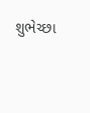શુભેચ્છા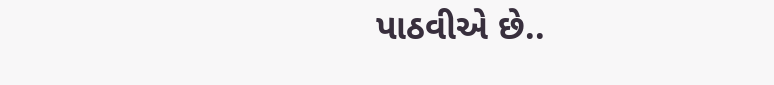પાઠવીએ છે..